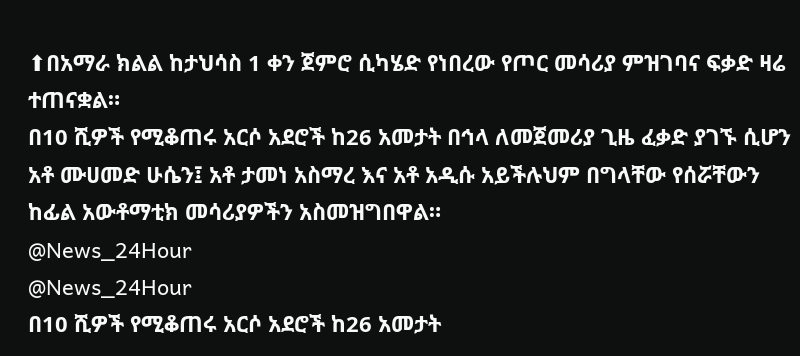⬆በአማራ ክልል ከታህሳስ 1 ቀን ጀምሮ ሲካሄድ የነበረው የጦር መሳሪያ ምዝገባና ፍቃድ ዛሬ ተጠናቋል።
በ10 ሺዎች የሚቆጠሩ አርሶ አደሮች ከ26 አመታት በኅላ ለመጀመሪያ ጊዜ ፈቃድ ያገኙ ሲሆን አቶ ሙሀመድ ሁሴን፤ አቶ ታመነ አስማረ እና አቶ አዲሱ አይችሉህም በግላቸው የሰሯቸውን ከፊል አውቶማቲክ መሳሪያዎችን አስመዝግበዋል።
@News_24Hour
@News_24Hour
በ10 ሺዎች የሚቆጠሩ አርሶ አደሮች ከ26 አመታት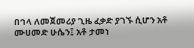በኅላ ለመጀመሪያ ጊዜ ፈቃድ ያገኙ ሲሆን አቶ ሙሀመድ ሁሴን፤ አቶ ታመነ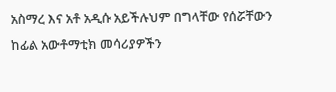አስማረ እና አቶ አዲሱ አይችሉህም በግላቸው የሰሯቸውን ከፊል አውቶማቲክ መሳሪያዎችን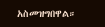አስመዝግበዋል።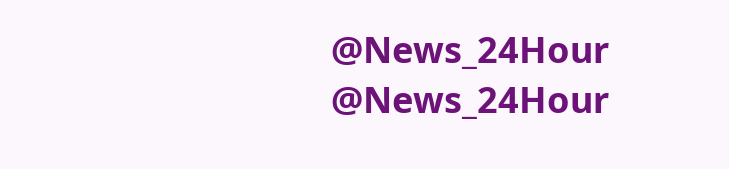@News_24Hour
@News_24Hour